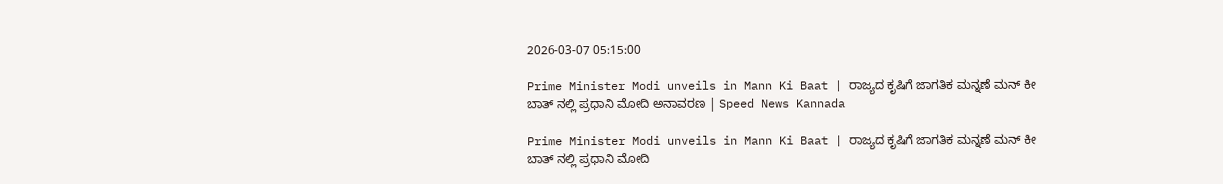2026-03-07 05:15:00

Prime Minister Modi unveils in Mann Ki Baat | ರಾಜ್ಯದ ಕೃಷಿಗೆ ಜಾಗತಿಕ ಮನ್ನಣೆ ಮನ್ ಕೀ ಬಾತ್ ನಲ್ಲಿ ಪ್ರಧಾನಿ ಮೋದಿ ಅನಾವರಣ | Speed News Kannada

Prime Minister Modi unveils in Mann Ki Baat | ರಾಜ್ಯದ ಕೃಷಿಗೆ ಜಾಗತಿಕ ಮನ್ನಣೆ ಮನ್ ಕೀ ಬಾತ್ ನಲ್ಲಿ ಪ್ರಧಾನಿ ಮೋದಿ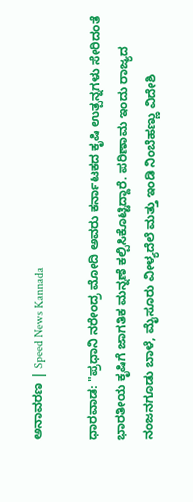ಅನಾವರಣ | Speed News Kannada

ಧಾರವಾಡ: "ಪ್ರಧಾನಿ ನರೇಂದ್ರ ಮೋದಿ ಅವರು ಕರ್ನಾಟಕದ ಕೃಷಿ ಉತ್ಪನ್ನಗಳು ಸೇರಿದಂತೆ ಭಾರತೀಯ ಕೃಷಿಗೆ ಜಾಗತಿಕ ಮನ್ನಣೆ ಕಲ್ಪಿಸಿಕೊಟ್ಟಿದ್ದಾರೆ. ಪರಿಣಾಮ ಇಂದು ರಾಜ್ಯದ ನಂಜನಗೂಡು ಬಾಳೆ, ಮೈಸೂರು ವೀಳ್ಯದೆಲೆ ಮತ್ತು ಇಂಡಿ ನಿಂಬೆಹಣ್ಣು ವಿದೇಶಿ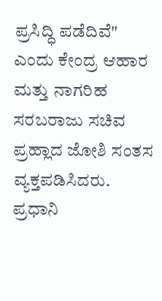ಪ್ರಸಿದ್ಧಿ ಪಡೆದಿವೆ" ಎಂದು ಕೇಂದ್ರ ಆಹಾರ ಮತ್ತು ನಾಗರಿಹ ಸರಬರಾಜು ಸಚಿವ ಪ್ರಹ್ಲಾದ ಜೋಶಿ ಸಂತಸ ವ್ಯಕ್ತಪಡಿಸಿದರು.
ಪ್ರಧಾನಿ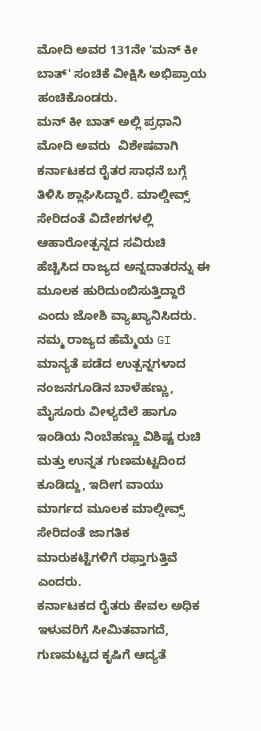ಮೋದಿ ಅವರ 131ನೇ 'ಮನ್ ಕೀ ಬಾತ್' ಸಂಚಿಕೆ ವೀಕ್ಷಿಸಿ ಅಭಿಪ್ರಾಯ ಹಂಚಿಕೊಂಡರು.
ಮನ್ ಕೀ ಬಾತ್ ಅಲ್ಲಿ ಪ್ರಧಾನಿ ಮೋದಿ ಅವರು  ವಿಶೇಷವಾಗಿ ಕರ್ನಾಟಕದ ರೈತರ ಸಾಧನೆ ಬಗ್ಗೆ ತಿಳಿಸಿ ಶ್ಲಾಘಿಸಿದ್ದಾರೆ. ಮಾಲ್ಡೀವ್ಸ್ ಸೇರಿದಂತೆ ವಿದೇಶಗಳಲ್ಲಿ ಆಹಾರೋತ್ಪನ್ನದ ಸವಿರುಚಿ ಹೆಚ್ಚಿಸಿದ ರಾಜ್ಯದ ಅನ್ನದಾತರನ್ನು ಈ ಮೂಲಕ ಹುರಿದುಂಬಿಸುತ್ತಿದ್ದಾರೆ ಎಂದು ಜೋಶಿ ವ್ಯಾಖ್ಯಾನಿಸಿದರು.
ನಮ್ಮ ರಾಜ್ಯದ ಹೆಮ್ಮೆಯ GI ಮಾನ್ಯತೆ ಪಡೆದ ಉತ್ಪನ್ನಗಳಾದ ನಂಜನಗೂಡಿನ ಬಾಳೆಹಣ್ಣು, ಮೈಸೂರು ವೀಳ್ಯದೆಲೆ ಹಾಗೂ ಇಂಡಿಯ ನಿಂಬೆಹಣ್ಣು ವಿಶಿಷ್ಟ ರುಚಿ ಮತ್ತು ಉನ್ನತ ಗುಣಮಟ್ಟದಿಂದ ಕೂಡಿದ್ದು, ಇದೀಗ ವಾಯು ಮಾರ್ಗದ ಮೂಲಕ ಮಾಲ್ಡೀವ್ಸ್ ಸೇರಿದಂತೆ ಜಾಗತಿಕ ಮಾರುಕಟ್ಟೆಗಳಿಗೆ ರಫ್ತಾಗುತ್ತಿವೆ ಎಂದರು.
ಕರ್ನಾಟಕದ ರೈತರು ಕೇವಲ ಅಧಿಕ ಇಳುವರಿಗೆ ಸೀಮಿತವಾಗದೆ, ಗುಣಮಟ್ಟದ ಕೃಷಿಗೆ ಆದ್ಯತೆ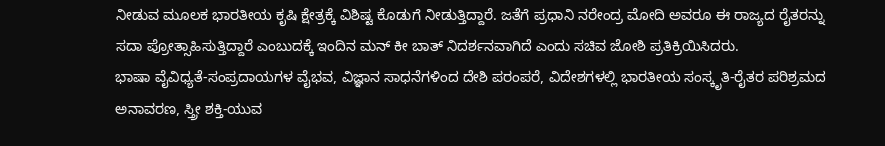ನೀಡುವ ಮೂಲಕ ಭಾರತೀಯ ಕೃಷಿ ಕ್ಷೇತ್ರಕ್ಕೆ ವಿಶಿಷ್ಟ ಕೊಡುಗೆ ನೀಡುತ್ತಿದ್ದಾರೆ. ಜತೆಗೆ ಪ್ರಧಾನಿ ನರೇಂದ್ರ ಮೋದಿ ಅವರೂ ಈ ರಾಜ್ಯದ ರೈತರನ್ನು ಸದಾ ಪ್ರೋತ್ಸಾಹಿಸುತ್ತಿದ್ದಾರೆ ಎಂಬುದಕ್ಕೆ ಇಂದಿನ ಮನ್ ಕೀ ಬಾತ್ ನಿದರ್ಶನವಾಗಿದೆ ಎಂದು ಸಚಿವ ಜೋಶಿ ಪ್ರತಿಕ್ರಿಯಿಸಿದರು.
ಭಾಷಾ ವೈವಿಧ್ಯತೆ-ಸಂಪ್ರದಾಯಗಳ ವೈಭವ, ವಿಜ್ಞಾನ ಸಾಧನೆಗಳಿಂದ ದೇಶಿ ಪರಂಪರೆ, ವಿದೇಶಗಳಲ್ಲಿ ಭಾರತೀಯ ಸಂಸ್ಕೃತಿ-ರೈತರ ಪರಿಶ್ರಮದ ಅನಾವರಣ, ಸ್ತ್ರೀ ಶಕ್ತಿ-ಯುವ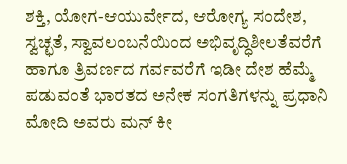ಶಕ್ತಿ, ಯೋಗ-ಆಯುರ್ವೇದ, ಆರೋಗ್ಯ ಸಂದೇಶ, ಸ್ವಚ್ಛತೆ, ಸ್ವಾವಲಂಬನೆಯಿಂದ ಅಭಿವೃದ್ಧಿಶೀಲತೆವರೆಗೆ  ಹಾಗೂ ತ್ರಿವರ್ಣದ ಗರ್ವವರೆಗೆ ಇಡೀ ದೇಶ ಹೆಮ್ಮೆ ಪಡುವಂತೆ ಭಾರತದ ಅನೇಕ ಸಂಗತಿಗಳನ್ನು ಪ್ರಧಾನಿ ಮೋದಿ ಅವರು ಮನ್ ಕೀ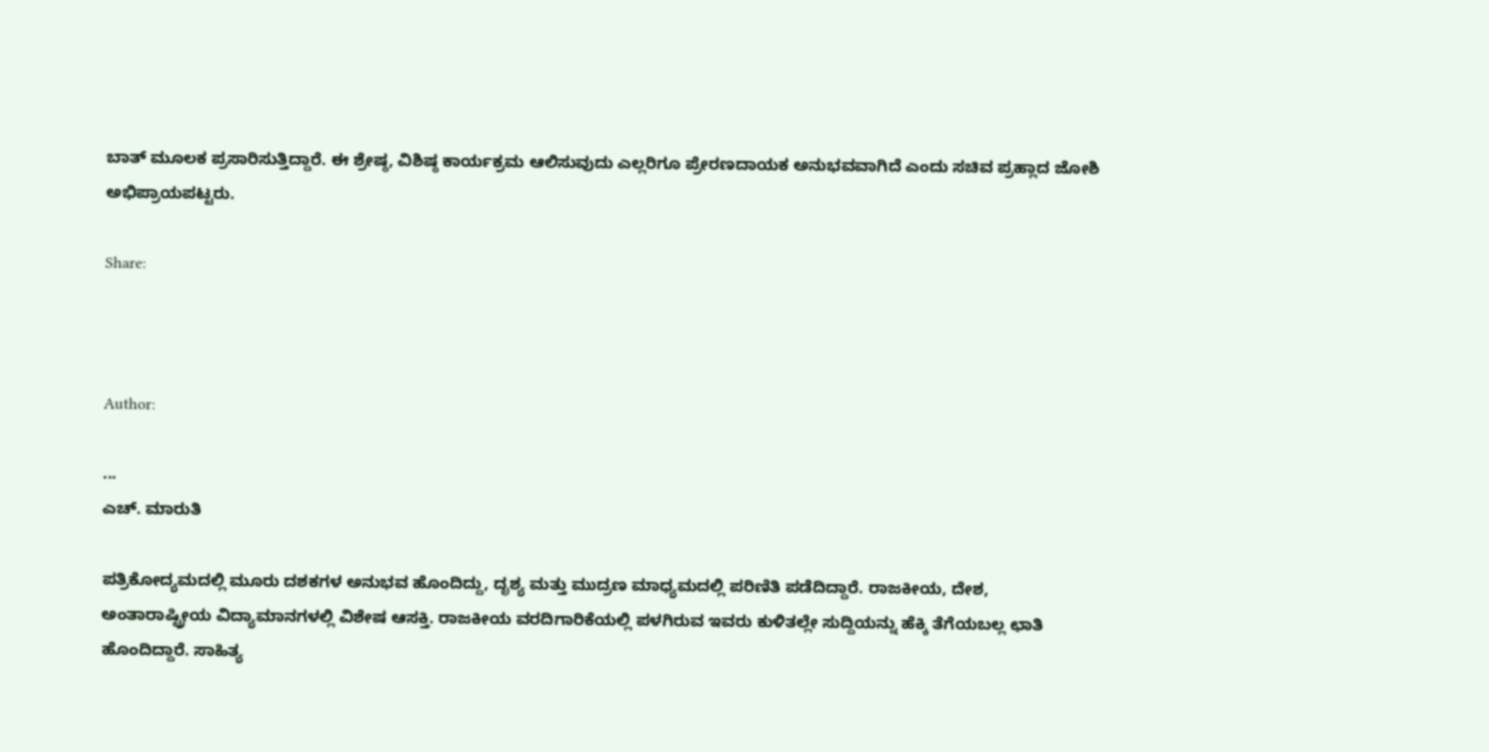ಬಾತ್ ಮೂಲಕ ಪ್ರಸಾರಿಸುತ್ತಿದ್ದಾರೆ. ಈ ಶ್ರೇಷ್ಠ, ವಿಶಿಷ್ಠ ಕಾರ್ಯಕ್ರಮ ಆಲಿಸುವುದು ಎಲ್ಲರಿಗೂ ಪ್ರೇರಣದಾಯಕ ಅನುಭವವಾಗಿದೆ ಎಂದು ಸಚಿವ ಪ್ರಹ್ಲಾದ ಜೋಶಿ ಅಭಿಪ್ರಾಯಪಟ್ಟರು.

Share:



Author:

...
ಎಚ್‌. ಮಾರುತಿ

ಪತ್ರಿಕೋದ್ಯಮದಲ್ಲಿ ಮೂರು ದಶಕಗಳ ಅನುಭವ ಹೊಂದಿದ್ದು, ದೃಶ್ಯ ಮತ್ತು ಮುದ್ರಣ ಮಾಧ್ಯಮದಲ್ಲಿ ಪರಿಣಿತಿ ಪಡೆದಿದ್ದಾರೆ. ರಾಜಕೀಯ, ದೇಶ, ಅಂತಾರಾಷ್ಟ್ರೀಯ ವಿದ್ಯಾಮಾನಗಳಲ್ಲಿ ವಿಶೇಷ ಆಸಕ್ತಿ. ರಾಜಕೀಯ ವರದಿಗಾರಿಕೆಯಲ್ಲಿ ಪಳಗಿರುವ ಇವರು ಕುಳಿತಲ್ಲೇ ಸುದ್ದಿಯನ್ನು ಹೆಕ್ಕಿ ತೆಗೆಯಬಲ್ಲ ಛಾತಿ ಹೊಂದಿದ್ದಾರೆ. ಸಾಹಿತ್ಯ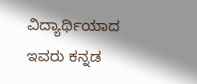ವಿದ್ಯಾರ್ಥಿಯಾದ ಇವರು ಕನ್ನಡ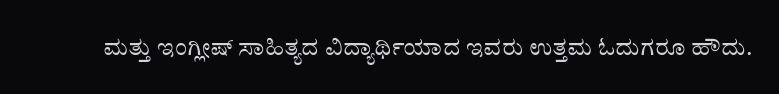ಮತ್ತು ಇಂಗ್ಲೀಷ್‌ ಸಾಹಿತ್ಯದ ವಿದ್ಯಾರ್ಥಿಯಾದ ಇವರು ಉತ್ತಮ ಓದುಗರೂ ಹೌದು.